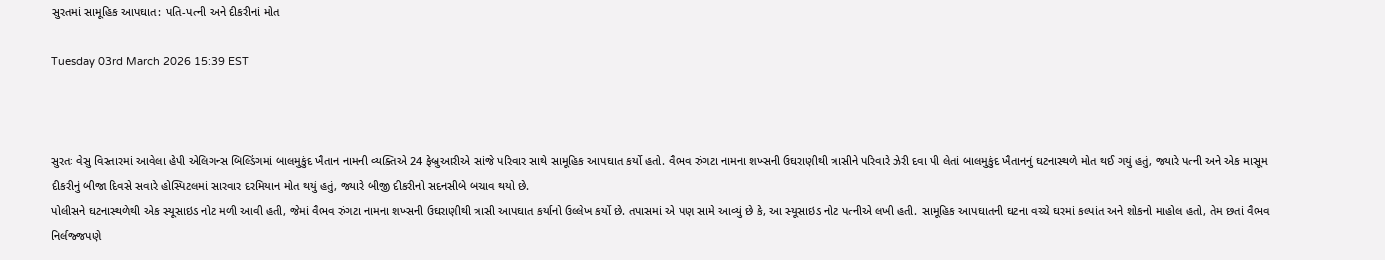સુરતમાં સામૂહિક આપઘાત: પતિ-પત્ની અને દીકરીનાં મોત

Tuesday 03rd March 2026 15:39 EST



સુરતઃ વેસુ વિસ્તારમાં આવેલા હેપી એલિગન્સ બિલ્ડિંગમાં બાલમુકુંદ ખૈતાન નામની વ્યક્તિએ 24 ફેબ્રુઆરીએ સાંજે પરિવાર સાથે સામૂહિક આપઘાત કર્યો હતો. વૈભવ રુંગટા નામના શખ્સની ઉઘરાણીથી ત્રાસીને પરિવારે ઝેરી દવા પી લેતાં બાલમુકુંદ ખૈતાનનું ઘટનાસ્થળે મોત થઈ ગયું હતું, જ્યારે પત્ની અને એક માસૂમ દીકરીનું બીજા દિવસે સવારે હોસ્પિટલમાં સારવાર દરમિયાન મોત થયું હતું, જ્યારે બીજી દીકરીનો સદનસીબે બચાવ થયો છે.
પોલીસને ઘટનાસ્થળેથી એક સ્યૂસાઇડ નોટ મળી આવી હતી, જેમાં વૈભવ રુંગટા નામના શખ્સની ઉઘરાણીથી ત્રાસી આપઘાત કર્યાનો ઉલ્લેખ કર્યો છે. તપાસમાં એ પણ સામે આવ્યું છે કે, આ સ્યૂસાઇડ નોટ પત્નીએ લખી હતી. સામૂહિક આપઘાતની ઘટના વચ્ચે ઘરમાં કલ્પાંત અને શોકનો માહોલ હતો, તેમ છતાં વૈભવ નિર્લજ્જપણે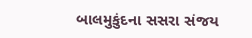બાલમુકુંદના સસરા સંજય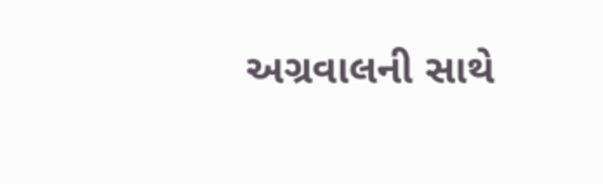અગ્રવાલની સાથે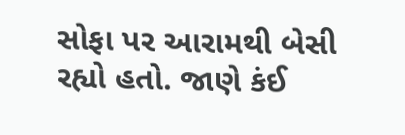સોફા પર આરામથી બેસી રહ્યો હતો. જાણે કંઈ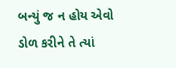બન્યું જ ન હોય એવો ડોળ કરીને તે ત્યાં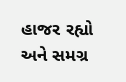હાજર રહ્યો અને સમગ્ર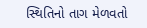સ્થિતિનો તાગ મેળવતો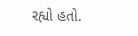રહ્યો હતો.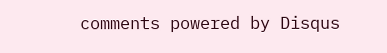comments powered by Disqus